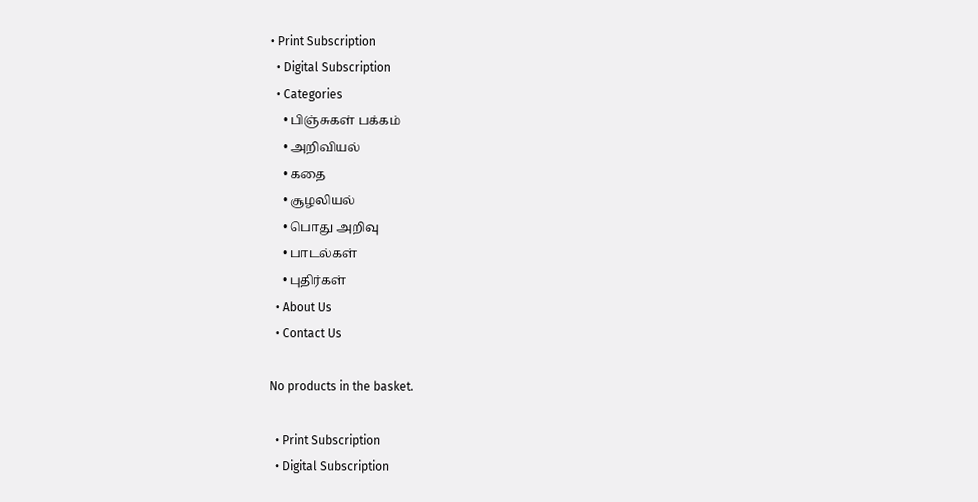• Print Subscription
  • Digital Subscription
  • Categories
    • பிஞ்சுகள் பக்கம்
    • அறிவியல்
    • கதை
    • சூழலியல்
    • பொது அறிவு
    • பாடல்கள்
    • புதிர்கள்
  • About Us
  • Contact Us

No products in the basket.

  • Print Subscription
  • Digital Subscription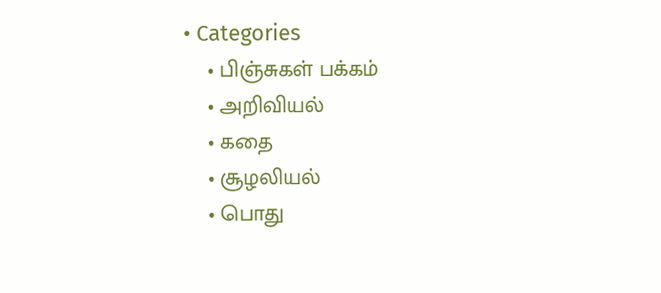• Categories
    • பிஞ்சுகள் பக்கம்
    • அறிவியல்
    • கதை
    • சூழலியல்
    • பொது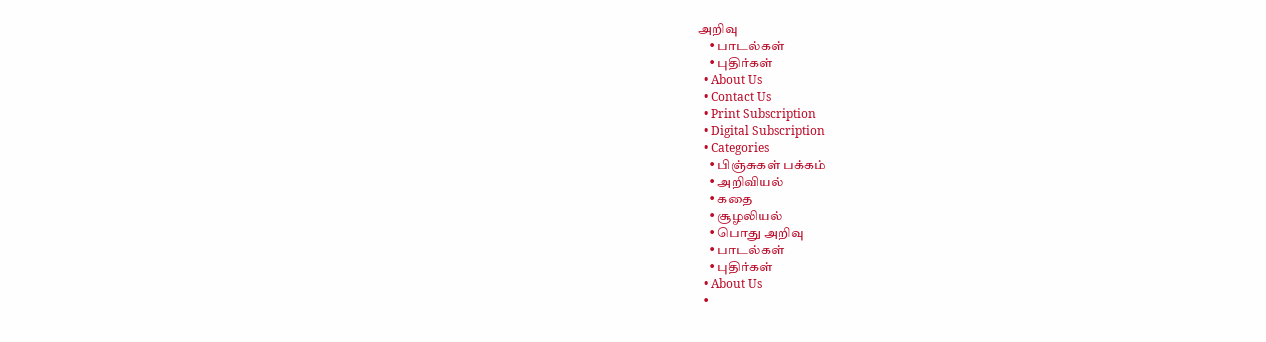அறிவு
    • பாடல்கள்
    • புதிர்கள்
  • About Us
  • Contact Us
  • Print Subscription
  • Digital Subscription
  • Categories
    • பிஞ்சுகள் பக்கம்
    • அறிவியல்
    • கதை
    • சூழலியல்
    • பொது அறிவு
    • பாடல்கள்
    • புதிர்கள்
  • About Us
  •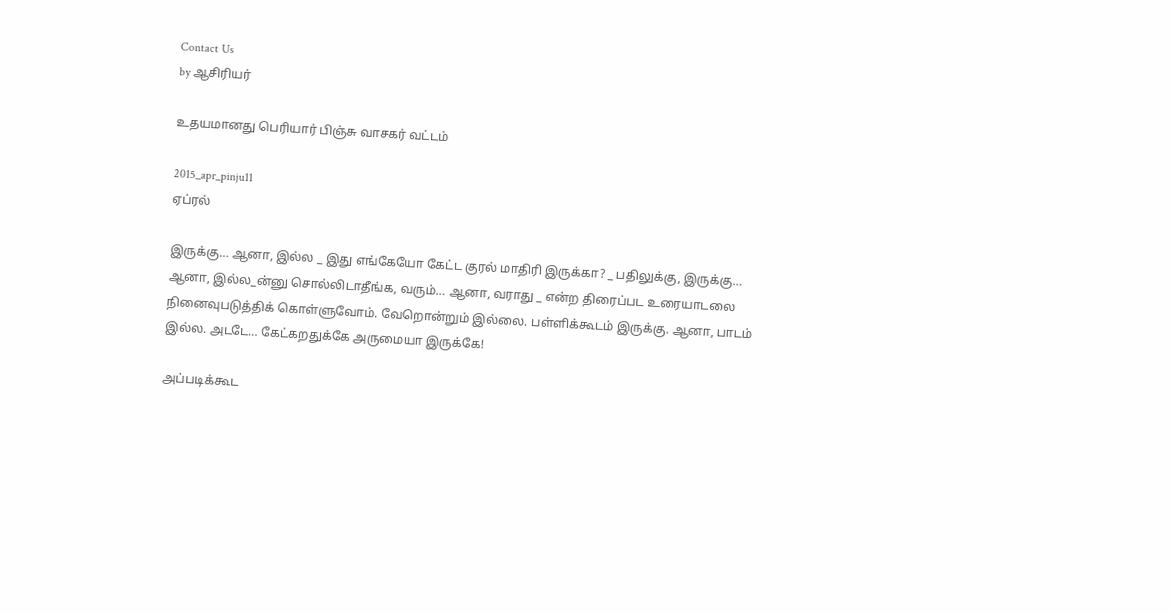Contact Us
by ஆசிரியர்

உதயமானது பெரியார் பிஞ்சு வாசகர் வட்டம்

2015_apr_pinju11
ஏப்ரல்

இருக்கு… ஆனா, இல்ல _ இது எங்கேயோ கேட்ட குரல் மாதிரி இருக்கா? _ பதிலுக்கு, இருக்கு… ஆனா, இல்ல_ன்னு சொல்லிடாதீங்க, வரும்… ஆனா, வராது _ என்ற திரைப்பட உரையாடலை நினைவுபடுத்திக் கொள்ளுவோம். வேறொன்றும் இல்லை. பள்ளிக்கூடம் இருக்கு. ஆனா, பாடம் இல்ல. அடடே… கேட்கறதுக்கே அருமையா இருக்கே!

அப்படிக்கூட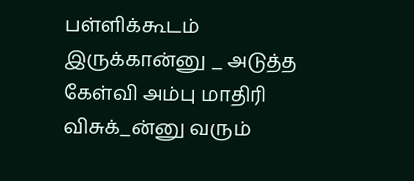பள்ளிக்கூடம் இருக்கான்னு _ அடுத்த கேள்வி அம்பு மாதிரி விசுக்_ன்னு வரும்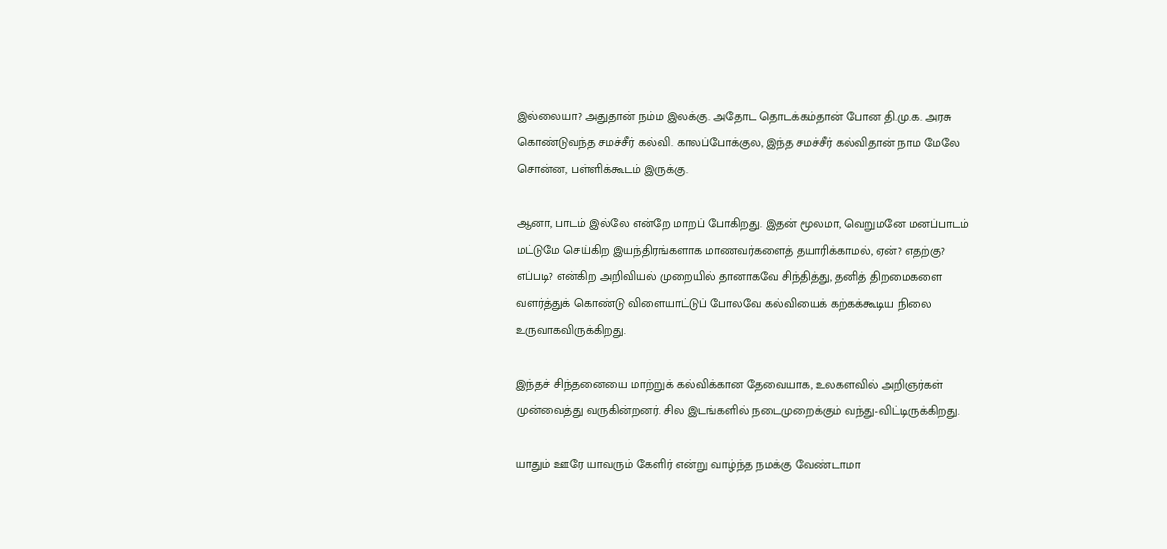இல்லையா? அதுதான் நம்ம இலக்கு. அதோட தொடக்கம்தான் போன தி.மு.க. அரசு கொண்டுவந்த சமச்சீர் கல்வி. காலப்போக்குல, இந்த சமச்சீர் கல்விதான் நாம மேலே சொன்ன, பள்ளிக்கூடம் இருக்கு.

ஆனா, பாடம் இல்லே என்றே மாறப் போகிறது. இதன் மூலமா, வெறுமனே மனப்பாடம் மட்டுமே செய்கிற இயந்திரங்களாக மாணவர்களைத் தயாரிக்காமல், ஏன்? எதற்கு? எப்படி? என்கிற அறிவியல் முறையில் தானாகவே சிந்தித்து, தனித் திறமைகளை வளர்த்துக் கொண்டு விளையாட்டுப் போலவே கல்வியைக் கற்கக்கூடிய நிலை உருவாகவிருக்கிறது.

இந்தச் சிந்தனையை மாற்றுக் கல்விக்கான தேவையாக, உலகளவில் அறிஞர்கள் முன்வைத்து வருகின்றனர். சில இடங்களில் நடைமுறைக்கும் வந்து-விட்டிருக்கிறது.

யாதும் ஊரே யாவரும் கேளிர் என்று வாழ்ந்த நமக்கு வேண்டாமா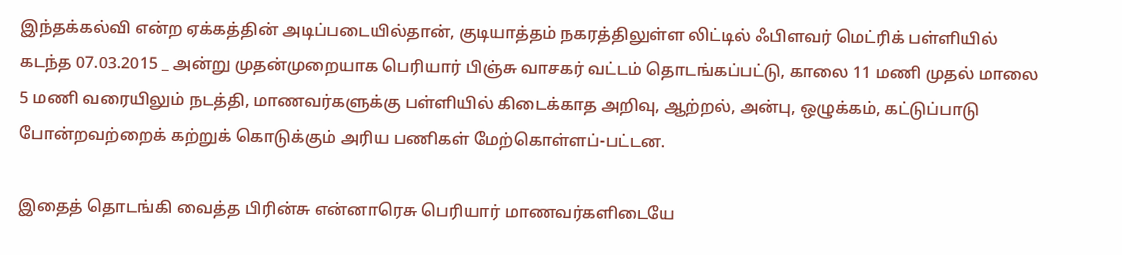இந்தக்கல்வி என்ற ஏக்கத்தின் அடிப்படையில்தான், குடியாத்தம் நகரத்திலுள்ள லிட்டில் ஃபிளவர் மெட்ரிக் பள்ளியில் கடந்த 07.03.2015 _ அன்று முதன்முறையாக பெரியார் பிஞ்சு வாசகர் வட்டம் தொடங்கப்பட்டு, காலை 11 மணி முதல் மாலை 5 மணி வரையிலும் நடத்தி, மாணவர்களுக்கு பள்ளியில் கிடைக்காத அறிவு, ஆற்றல், அன்பு, ஒழுக்கம், கட்டுப்பாடு போன்றவற்றைக் கற்றுக் கொடுக்கும் அரிய பணிகள் மேற்கொள்ளப்-பட்டன.

இதைத் தொடங்கி வைத்த பிரின்சு என்னாரெசு பெரியார் மாணவர்களிடையே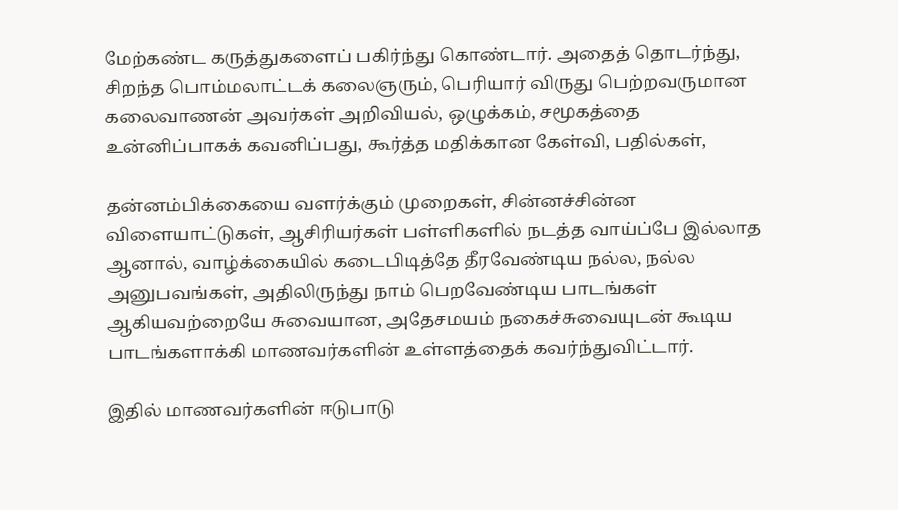மேற்கண்ட கருத்துகளைப் பகிர்ந்து கொண்டார். அதைத் தொடர்ந்து, சிறந்த பொம்மலாட்டக் கலைஞரும், பெரியார் விருது பெற்றவருமான கலைவாணன் அவர்கள் அறிவியல், ஒழுக்கம், சமூகத்தை உன்னிப்பாகக் கவனிப்பது, கூர்த்த மதிக்கான கேள்வி, பதில்கள்,

தன்னம்பிக்கையை வளர்க்கும் முறைகள், சின்னச்சின்ன விளையாட்டுகள், ஆசிரியர்கள் பள்ளிகளில் நடத்த வாய்ப்பே இல்லாத ஆனால், வாழ்க்கையில் கடைபிடித்தே தீரவேண்டிய நல்ல, நல்ல அனுபவங்கள், அதிலிருந்து நாம் பெறவேண்டிய பாடங்கள் ஆகியவற்றையே சுவையான, அதேசமயம் நகைச்சுவையுடன் கூடிய பாடங்களாக்கி மாணவர்களின் உள்ளத்தைக் கவர்ந்துவிட்டார்.

இதில் மாணவர்களின் ஈடுபாடு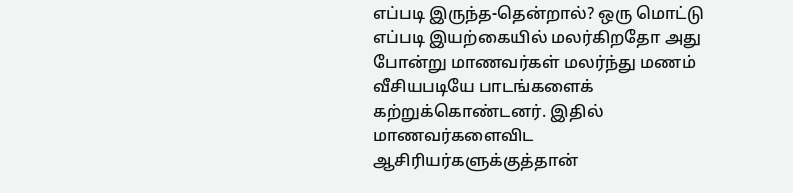எப்படி இருந்த-தென்றால்? ஒரு மொட்டு எப்படி இயற்கையில் மலர்கிறதோ அது போன்று மாணவர்கள் மலர்ந்து மணம் வீசியபடியே பாடங்களைக் கற்றுக்கொண்டனர். இதில் மாணவர்களைவிட ஆசிரியர்களுக்குத்தான்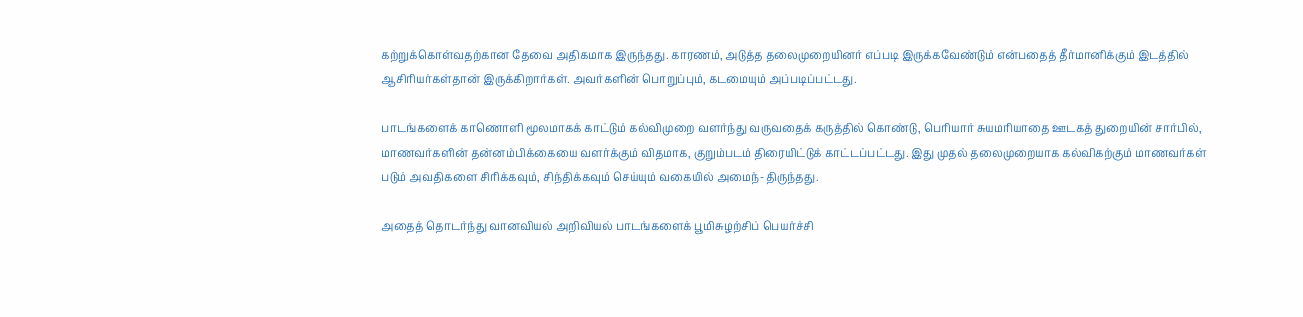கற்றுக்கொள்வதற்கான தேவை அதிகமாக இருந்தது. காரணம், அடுத்த தலைமுறையினர் எப்படி இருக்கவேண்டும் என்பதைத் தீர்மானிக்கும் இடத்தில் ஆசிரியர்கள்தான் இருக்கிறார்கள். அவர்களின் பொறுப்பும், கடமையும் அப்படிப்பட்டது.

பாடங்களைக் காணொளி மூலமாகக் காட்டும் கல்விமுறை வளர்ந்து வருவதைக் கருத்தில் கொண்டு, பெரியார் சுயமரியாதை ஊடகத் துறையின் சார்பில், மாணவர்களின் தன்னம்பிக்கையை வளர்க்கும் விதமாக, குறும்படம் திரையிட்டுக் காட்டப்பட்டது. இது முதல் தலைமுறையாக கல்விகற்கும் மாணவர்கள் படும் அவதிகளை சிரிக்கவும், சிந்திக்கவும் செய்யும் வகையில் அமைந்-திருந்தது.

அதைத் தொடர்ந்து வானவியல் அறிவியல் பாடங்களைக் பூமிசுழற்சிப் பெயர்ச்சி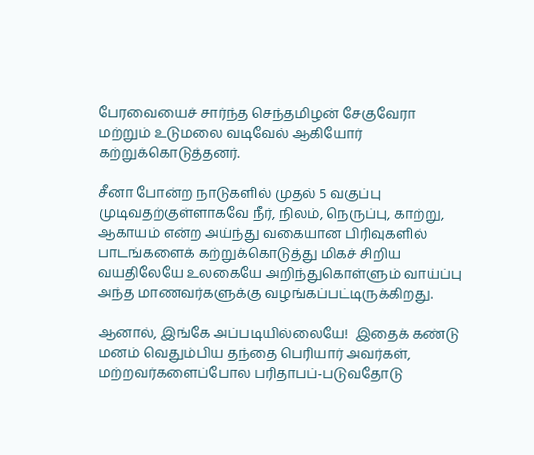பேரவையைச் சார்ந்த செந்தமிழன் சேகுவேரா மற்றும் உடுமலை வடிவேல் ஆகியோர் கற்றுக்கொடுத்தனர்.

சீனா போன்ற நாடுகளில் முதல் 5 வகுப்பு முடிவதற்குள்ளாகவே நீர், நிலம், நெருப்பு, காற்று, ஆகாயம் என்ற அய்ந்து வகையான பிரிவுகளில் பாடங்களைக் கற்றுக்கொடுத்து மிகச் சிறிய வயதிலேயே உலகையே அறிந்துகொள்ளும் வாய்ப்பு அந்த மாணவர்களுக்கு வழங்கப்பட்டிருக்கிறது.

ஆனால், இங்கே அப்படியில்லையே!  இதைக் கண்டு மனம் வெதும்பிய தந்தை பெரியார் அவர்கள், மற்றவர்களைப்போல பரிதாபப்-படுவதோடு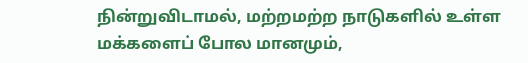நின்றுவிடாமல், மற்றமற்ற நாடுகளில் உள்ள மக்களைப் போல மானமும்,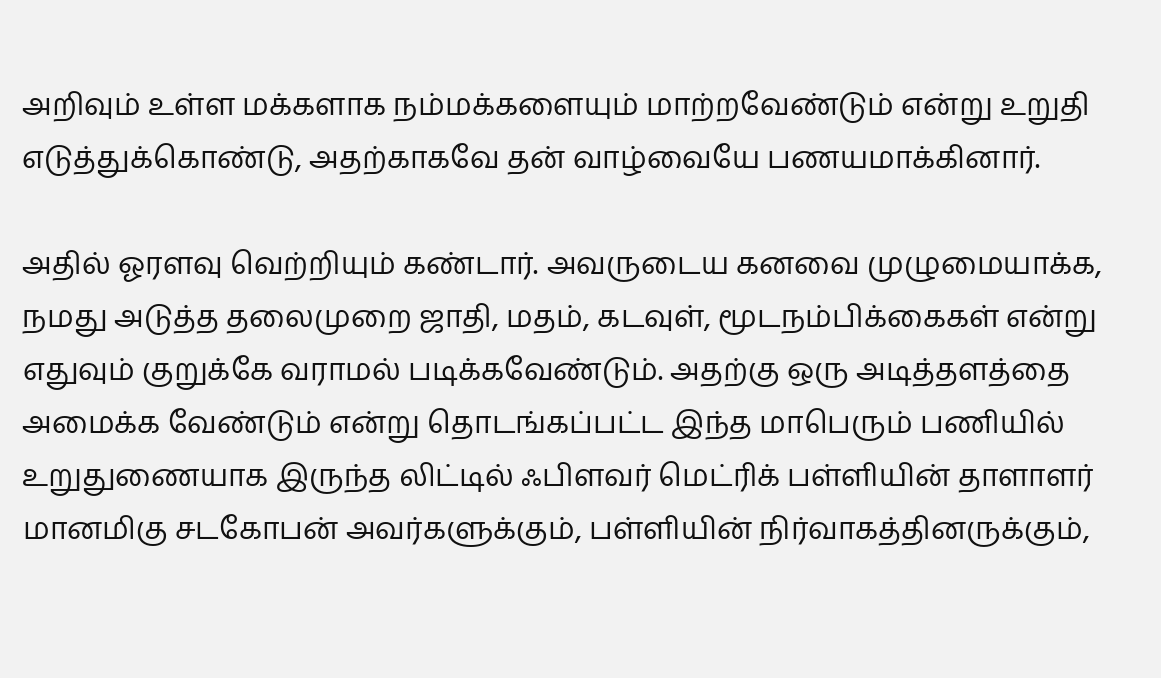அறிவும் உள்ள மக்களாக நம்மக்களையும் மாற்றவேண்டும் என்று உறுதி எடுத்துக்கொண்டு, அதற்காகவே தன் வாழ்வையே பணயமாக்கினார்.

அதில் ஓரளவு வெற்றியும் கண்டார். அவருடைய கனவை முழுமையாக்க, நமது அடுத்த தலைமுறை ஜாதி, மதம், கடவுள், மூடநம்பிக்கைகள் என்று எதுவும் குறுக்கே வராமல் படிக்கவேண்டும். அதற்கு ஒரு அடித்தளத்தை அமைக்க வேண்டும் என்று தொடங்கப்பட்ட இந்த மாபெரும் பணியில் உறுதுணையாக இருந்த லிட்டில் ஃபிளவர் மெட்ரிக் பள்ளியின் தாளாளர் மானமிகு சடகோபன் அவர்களுக்கும், பள்ளியின் நிர்வாகத்தினருக்கும்,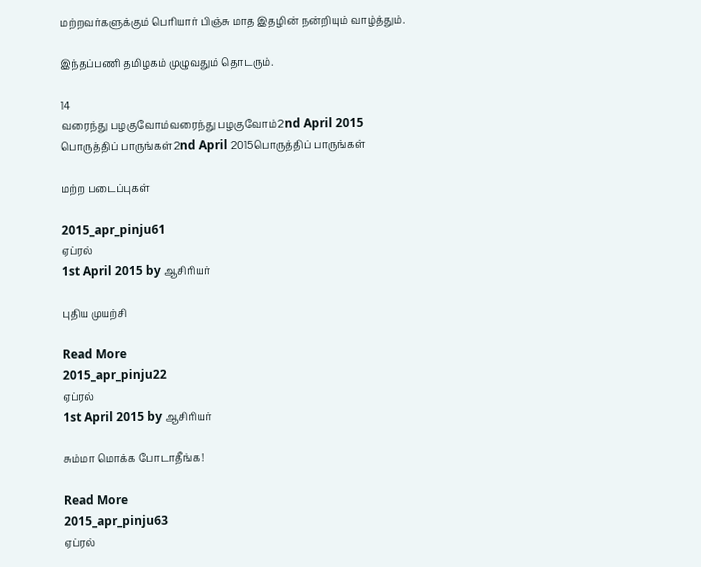மற்றவர்களுக்கும் பெரியார் பிஞ்சு மாத இதழின் நன்றியும் வாழ்த்தும்.

இந்தப்பணி தமிழகம் முழுவதும் தொடரும்.

14
வரைந்து பழகுவோம்வரைந்து பழகுவோம்2nd April 2015
பொருத்திப் பாருங்கள்2nd April 2015பொருத்திப் பாருங்கள்

மற்ற படைப்புகள்

2015_apr_pinju61
ஏப்ரல்
1st April 2015 by ஆசிரியர்

புதிய முயற்சி

Read More
2015_apr_pinju22
ஏப்ரல்
1st April 2015 by ஆசிரியர்

சும்மா மொக்க போடாதீங்க!

Read More
2015_apr_pinju63
ஏப்ரல்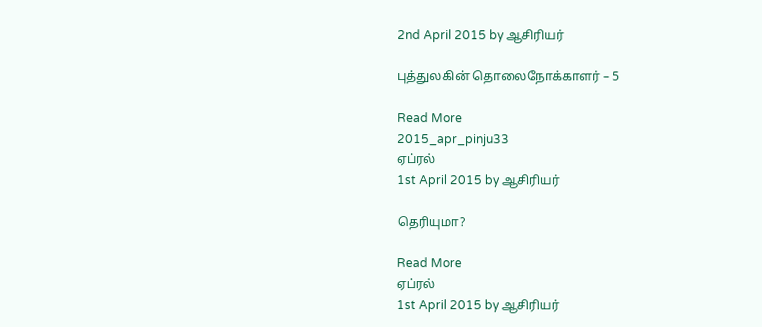2nd April 2015 by ஆசிரியர்

புத்துலகின் தொலைநோக்காளர் – 5

Read More
2015_apr_pinju33
ஏப்ரல்
1st April 2015 by ஆசிரியர்

தெரியுமா?

Read More
ஏப்ரல்
1st April 2015 by ஆசிரியர்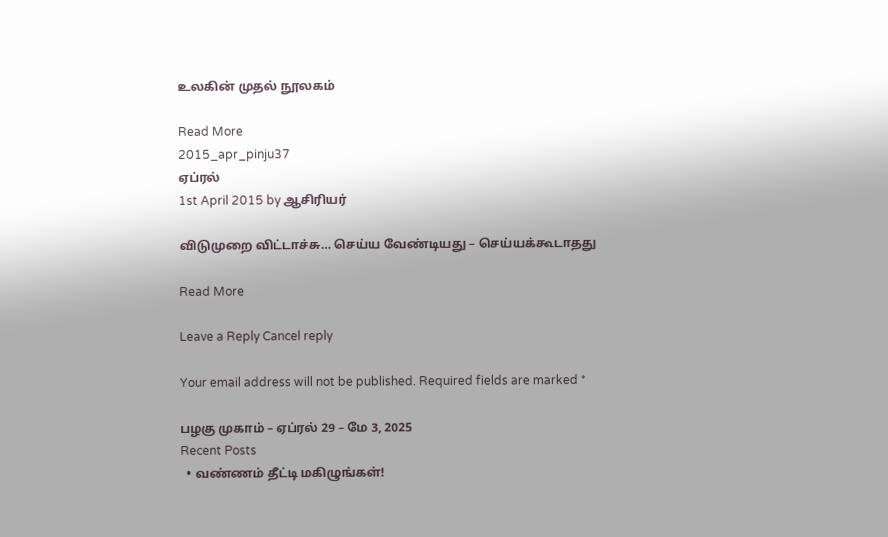உலகின் முதல் நூலகம்

Read More
2015_apr_pinju37
ஏப்ரல்
1st April 2015 by ஆசிரியர்

விடுமுறை விட்டாச்சு… செய்ய வேண்டியது – செய்யக்கூடாதது

Read More

Leave a Reply Cancel reply

Your email address will not be published. Required fields are marked *

பழகு முகாம் – ஏப்ரல் 29 – மே 3, 2025
Recent Posts
  • வண்ணம் தீட்டி மகிழுங்கள்!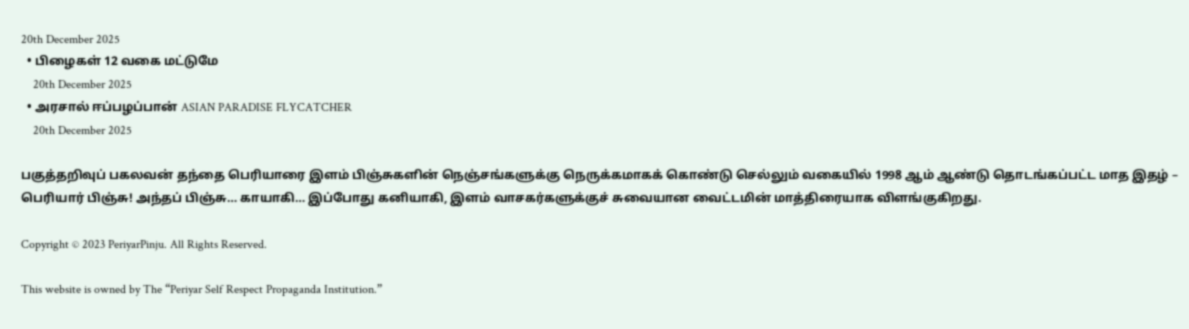20th December 2025
  • பிழைகள் 12 வகை மட்டுமே
    20th December 2025
  • அரசால் ஈப்பழப்பான் ASIAN PARADISE FLYCATCHER
    20th December 2025

பகுத்தறிவுப் பகலவன் தந்தை பெரியாரை இளம் பிஞ்சுகளின் நெஞ்சங்களுக்கு நெருக்கமாகக் கொண்டு செல்லும் வகையில் 1998 ஆம் ஆண்டு தொடங்கப்பட்ட மாத இதழ் – பெரியார் பிஞ்சு! அந்தப் பிஞ்சு… காயாகி… இப்போது கனியாகி, இளம் வாசகர்களுக்குச் சுவையான வைட்டமின் மாத்திரையாக விளங்குகிறது.

Copyright © 2023 PeriyarPinju. All Rights Reserved.

This website is owned by The “Periyar Self Respect Propaganda Institution.”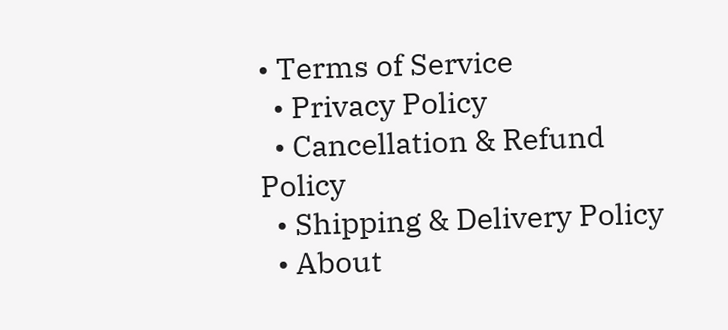• Terms of Service
  • Privacy Policy
  • Cancellation & Refund Policy
  • Shipping & Delivery Policy
  • About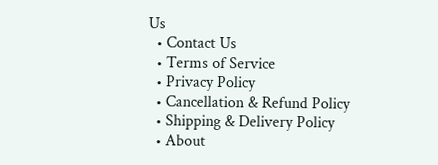Us
  • Contact Us
  • Terms of Service
  • Privacy Policy
  • Cancellation & Refund Policy
  • Shipping & Delivery Policy
  • About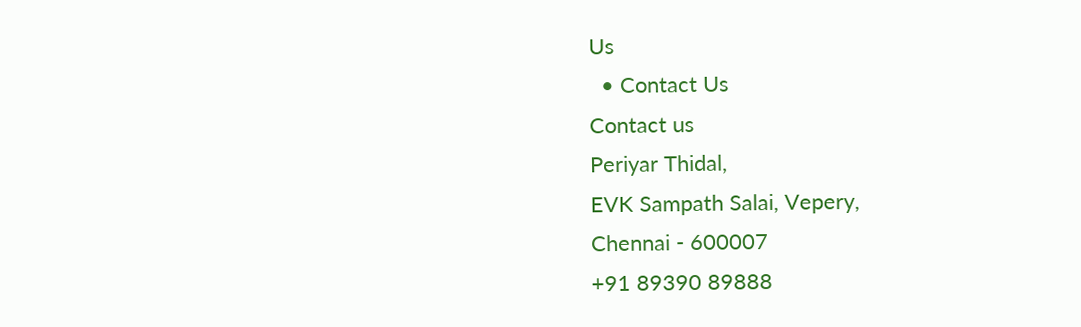Us
  • Contact Us
Contact us
Periyar Thidal,
EVK Sampath Salai, Vepery,
Chennai - 600007
+91 89390 89888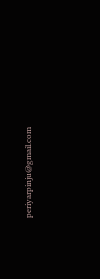periyarpinju@gmail.com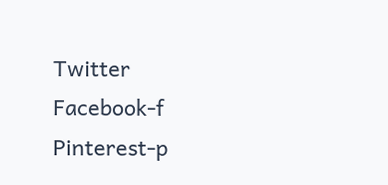Twitter Facebook-f Pinterest-p